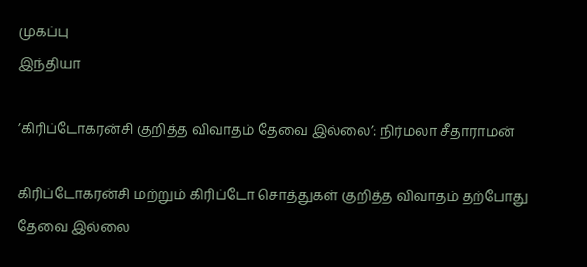முகப்பு
இந்தியா

’கிரிப்டோகரன்சி குறித்த விவாதம் தேவை இல்லை’: நிர்மலா சீதாராமன்

கிரிப்டோகரன்சி மற்றும் கிரிப்டோ சொத்துகள் குறித்த விவாதம் தற்போது தேவை இல்லை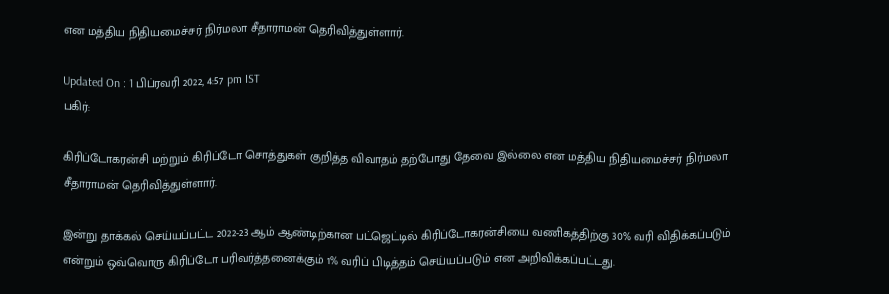என மத்திய நிதியமைச்சர் நிர்மலா சீதாராமன் தெரிவித்துள்ளார்.

Updated On : 1 பிப்ரவரி 2022, 4:57 pm IST
பகிர்:

கிரிப்டோகரன்சி மற்றும் கிரிப்டோ சொத்துகள் குறித்த விவாதம் தற்போது தேவை இல்லை என மத்திய நிதியமைச்சர் நிர்மலா சீதாராமன் தெரிவித்துள்ளார்.

இன்று தாக்கல் செய்யப்பட்ட 2022-23 ஆம் ஆண்டிற்கான பட்ஜெட்டில் கிரிப்டோகரன்சியை வணிகத்திற்கு 30% வரி விதிக்கப்படும் என்றும் ஒவ்வொரு கிரிப்டோ பரிவர்த்தனைக்கும் 1% வரிப் பிடித்தம் செய்யப்படும் என அறிவிக்கப்பட்டது.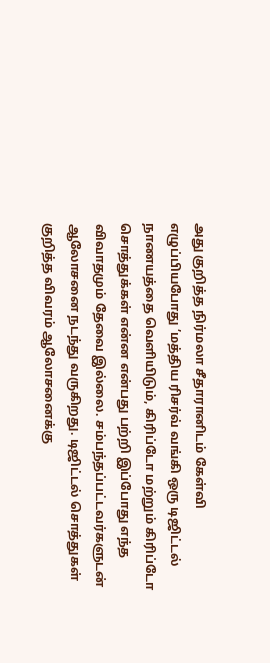அது குறித்த நிர்மலா சீதாரானிடம் கேள்வி எழுப்பியபோது ’மத்திய ரிசர்வ் வங்கி ஒரு டிஜிட்டல் நாணயத்தை வெளியிடும், கிரிப்டோ மற்றும் கிரிப்டோ சொத்துக்கள் என்ன என்பது பற்றி இப்போது எந்த விவாதமும் தேவை இல்லை. சம்பந்தப்பட்டவர்களுடன் ஆலோசனை நடந்து வருகிறது. டிஜிட்டல் சொத்துகள் குறித்த விவரம் ஆலோசனைக்கு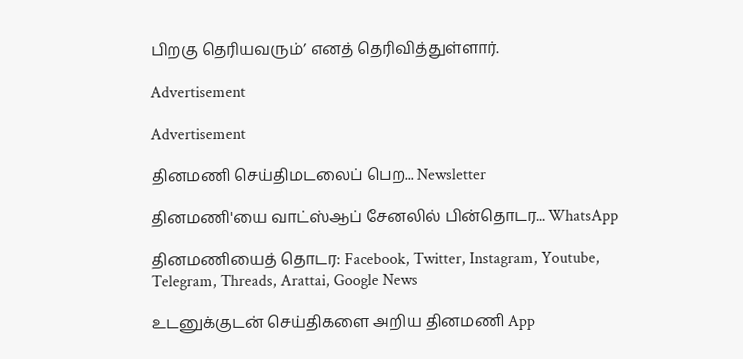பிறகு தெரியவரும்’ எனத் தெரிவித்துள்ளார்.

Advertisement

Advertisement

தினமணி செய்திமடலைப் பெற... Newsletter

தினமணி'யை வாட்ஸ்ஆப் சேனலில் பின்தொடர... WhatsApp

தினமணியைத் தொடர: Facebook, Twitter, Instagram, Youtube, Telegram, Threads, Arattai, Google News

உடனுக்குடன் செய்திகளை அறிய தினமணி App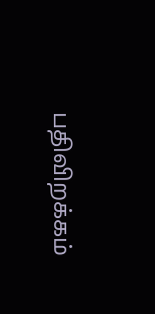பதிவிறக்கம்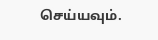செய்யவும்.